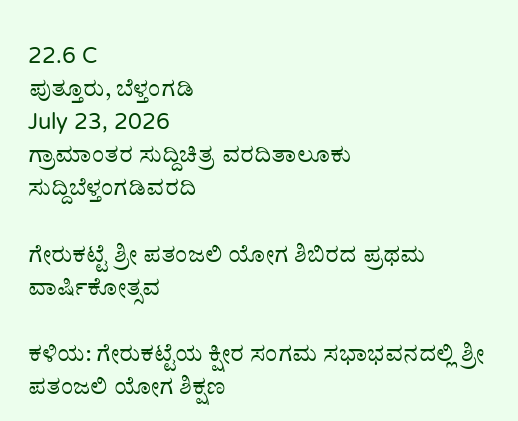22.6 C
ಪುತ್ತೂರು, ಬೆಳ್ತಂಗಡಿ
July 23, 2026
ಗ್ರಾಮಾಂತರ ಸುದ್ದಿಚಿತ್ರ ವರದಿತಾಲೂಕು ಸುದ್ದಿಬೆಳ್ತಂಗಡಿವರದಿ

ಗೇರುಕಟ್ಟೆ ಶ್ರೀ ಪತಂಜಲಿ ಯೋಗ ಶಿಬಿರದ ಪ್ರಥಮ ವಾರ್ಷಿಕೋತ್ಸವ

ಕಳಿಯ: ಗೇರುಕಟ್ಟೆಯ ಕ್ಷೀರ ಸಂಗಮ ಸಭಾಭವನದಲ್ಲಿ ಶ್ರೀ ಪತಂಜಲಿ ಯೋಗ ಶಿಕ್ಷಣ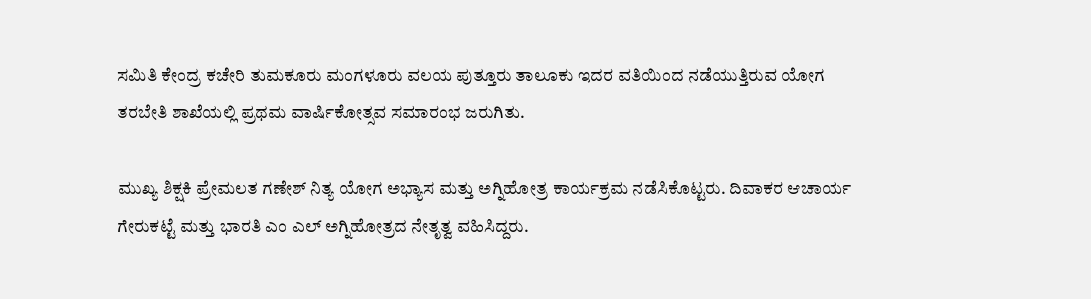ಸಮಿತಿ ಕೇಂದ್ರ ಕಚೇರಿ ತುಮಕೂರು ಮಂಗಳೂರು ವಲಯ ಪುತ್ತೂರು ತಾಲೂಕು ಇದರ ವತಿಯಿಂದ ನಡೆಯುತ್ತಿರುವ ಯೋಗ ತರಬೇತಿ ಶಾಖೆಯಲ್ಲಿ ಪ್ರಥಮ ವಾರ್ಷಿಕೋತ್ಸವ ಸಮಾರಂಭ ಜರುಗಿತು.

ಮುಖ್ಯ ಶಿಕ್ಷಕಿ ಪ್ರೇಮಲತ ಗಣೇಶ್ ನಿತ್ಯ ಯೋಗ ಅಭ್ಯಾಸ ಮತ್ತು ಅಗ್ನಿಹೋತ್ರ ಕಾರ್ಯಕ್ರಮ ನಡೆಸಿಕೊಟ್ಟರು. ದಿವಾಕರ ಆಚಾರ್ಯ ಗೇರುಕಟ್ಟೆ ಮತ್ತು ಭಾರತಿ ಎಂ ಎಲ್ ಅಗ್ನಿಹೋತ್ರದ ನೇತೃತ್ವ ವಹಿಸಿದ್ದರು.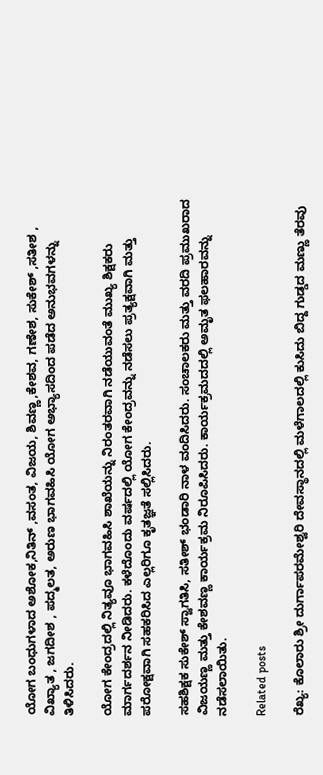ಯೋಗ ಬಂಧುಗಳಾದ ಅಶೋಕ,ನಿತಿನ್ ,ವಸಂತ, ವಿಜಯ, ಶಿವಣ್ಣ,ಕೇಶವ, ಗಣೇಶ, ಸುಕೇಶ್ ,ಸತೀಶ , ವಿಖ್ಯಾತ , ಜಗದೀಶ , ಪದ್ಮಲತ, ಅರುಣ ಭಾಗವಹಿಸಿ ಯೋಗ ಅಭ್ಯಾಸದಿಂದ ಪಡೆದ ಅನುಭವಗಳನ್ನು ತಿಳಿಸಿದರು.

ಯೋಗ ಕೇಂದ್ರದಲ್ಲಿ ನಿತ್ಯವೂ ಭಾಗವಹಿಸಿ ಶಾಖೆಯನ್ನು ನಿರಂತರವಾಗಿ ನಡೆಯುವಂತೆ ಮುಖ್ಯ ಶಿಕ್ಷಕರು ಮಾರ್ಗದರ್ಶನ ನೀಡಿದರು. ಕಳೆದೊಂದು ವರ್ಷದಲ್ಲಿ ಯೋಗ ಕೇಂದ್ರವನ್ನು ನಡೆಸಲು ಪ್ರತ್ಯಕ್ಷವಾಗಿ ಮತ್ತು ಪರೋಕ್ಷವಾಗಿ ಸಹಕರಿಸಿದ ಎಲ್ಲರಿಗೂ ಕೃತಜ್ಞತೆ ಸಲ್ಲಿಸಿದರು.

ಸಹಶಿಕ್ಷಕ ಸುಕೇಶ್ ಸ್ವಾಗತಿಸಿ, ಸತೀಶ್ ಭಂಡಾರಿ ನಾಳ ವಂದಿಸಿದರು. ಸಂಚಾಲಕರು ಮತ್ತು ವರದಿ ಪ್ರಮುಖರಾದ ವಿಜಯಣ್ಣ ಮತ್ತು ಕೇಶವಣ್ಣ ಕಾರ್ಯಕ್ರಮ ನಿರೂಪಿಸಿದರು. ಕಾರ್ಯಕ್ರಮದದಲ್ಲಿ ಅಮೃತ ಫಲಹಾರವನ್ನು ನಡೆಸಲಾಯಿತು.

Related posts

ರೆಖ್ಯ: ಕೊಲಾರು ಶ್ರೀ ದುರ್ಗಾಪರಮೇಶ್ವರಿ ದೇವಸ್ಥಾನದಲ್ಲಿ ಮಳೆಗಾಲದಲ್ಲಿ ಕುಸಿದು ಬಿದ್ದ ಗುಡ್ಡದ ಮಣ್ಣು ತೆರವು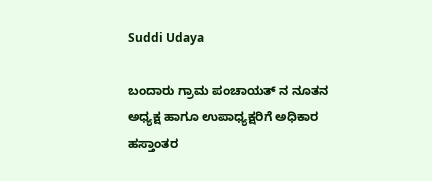Suddi Udaya

ಬಂದಾರು ಗ್ರಾಮ ಪಂಚಾಯತ್ ನ ನೂತನ ಅಧ್ಯಕ್ಷ ಹಾಗೂ ಉಪಾಧ್ಯಕ್ಷರಿಗೆ ಅಧಿಕಾರ ಹಸ್ತಾಂತರ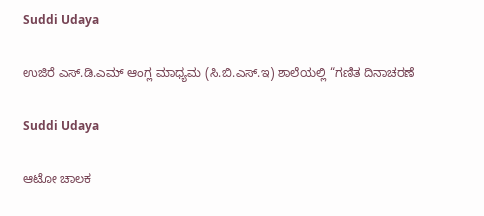Suddi Udaya

ಉಜಿರೆ ಎಸ್.ಡಿ.ಎಮ್ ಆಂಗ್ಲ ಮಾಧ್ಯಮ (ಸಿ.ಬಿ.ಎಸ್.ಇ) ಶಾಲೆಯಲ್ಲಿ “ಗಣಿತ ದಿನಾಚರಣೆ

Suddi Udaya

ಆಟೋ ಚಾಲಕ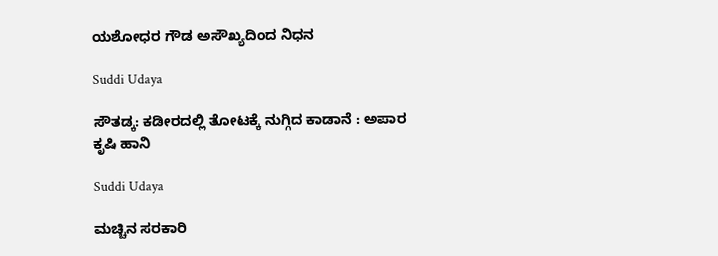ಯಶೋಧರ ಗೌಡ ಅಸೌಖ್ಯದಿಂದ ನಿಧನ

Suddi Udaya

ಸೌತಡ್ಕ: ಕಡೀರದಲ್ಲಿ ತೋಟಕ್ಕೆ ನುಗ್ಗಿದ ಕಾಡಾನೆ : ಅಪಾರ ಕೃಷಿ ಹಾನಿ

Suddi Udaya

ಮಚ್ಚಿನ ಸರಕಾರಿ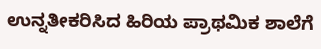ಉನ್ನತೀಕರಿಸಿದ ಹಿರಿಯ ಪ್ರಾಥಮಿಕ ಶಾಲೆಗೆ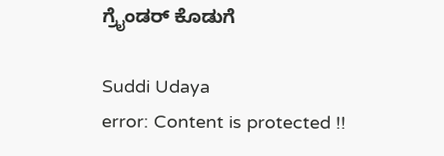ಗ್ರೈಂಡರ್ ಕೊಡುಗೆ

Suddi Udaya
error: Content is protected !!